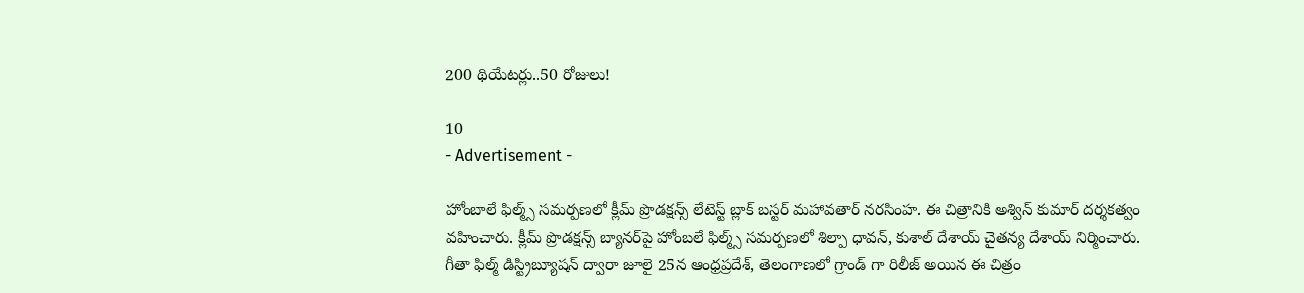200 థియేటర్లు..50 రోజులు!

10
- Advertisement -

హోంబాలే ఫిల్మ్స్ సమర్పణలో క్లీమ్ ప్రొడక్షన్స్ లేటెస్ట్ బ్లాక్ బస్టర్ మహావతార్ నరసింహ. ఈ చిత్రానికి అశ్విన్ కుమార్ దర్శకత్వం వహించారు. క్లీమ్ ప్రొడక్షన్స్ బ్యానర్‌పై హోంబలే ఫిల్మ్స్ సమర్పణలో శిల్పా ధావన్, కుశాల్ దేశాయ్ చైతన్య దేశాయ్ నిర్మించారు. గీతా ఫిల్మ్ డిస్ట్రిబ్యూషన్ ద్వారా జూలై 25న ఆంధ్రప్రదేశ్, తెలంగాణలో గ్రాండ్ గా రిలీజ్ అయిన ఈ చిత్రం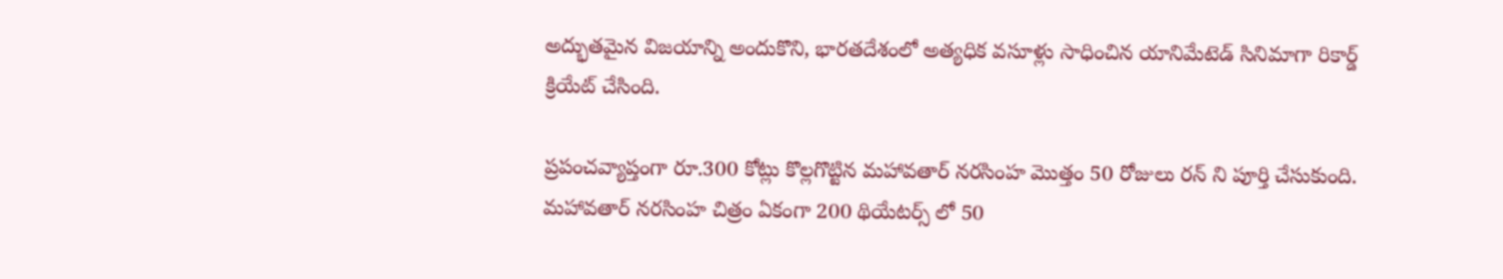అద్భుతమైన విజయాన్ని అందుకొని, భారతదేశంలో అత్యధిక వసూళ్లు సాధించిన యానిమేటెడ్ సినిమాగా రికార్డ్ క్రియేట్ చేసింది.

ప్రపంచవ్యాప్తంగా రూ.300 కోట్లు కొల్లగొట్టిన మహావతార్ నరసింహ మొత్తం 50 రోజులు రన్ ని పూర్తి చేసుకుంది. మహావతార్ నరసింహ చిత్రం ఏకంగా 200 థియేటర్స్ లో 50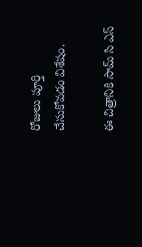రోజులు పూర్తి చేసుకోవడం విశేషం.

ఈ చిత్రానికి సామ్ సి ఎస్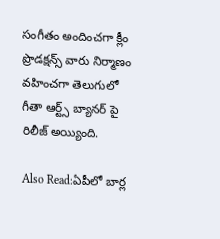సంగీతం అందించగా క్లీం ప్రొడక్షన్స్ వారు నిర్మాణం వహించగా తెలుగులో గీతా ఆర్ట్స్ బ్యానర్ పై రిలీజ్ అయ్యింది.

Also Read:ఏపీలో బార్ల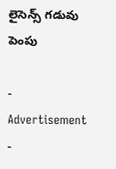లైసెన్స్ గడువు పెంపు

- Advertisement -